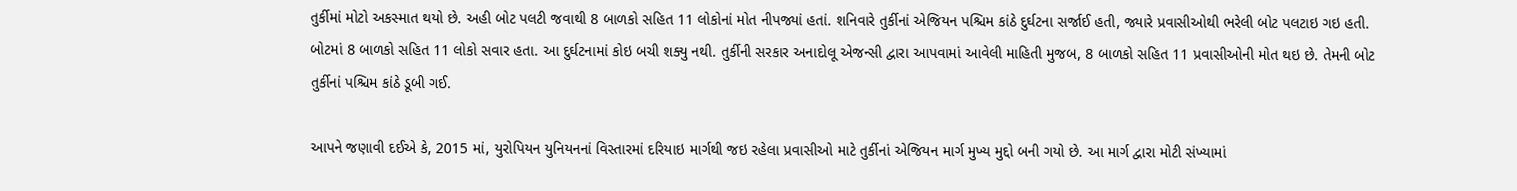તુર્કીમાં મોટો અકસ્માત થયો છે. અહી બોટ પલટી જવાથી 8 બાળકો સહિત 11 લોકોનાં મોત નીપજ્યાં હતાં. શનિવારે તુર્કીનાં એજિયન પશ્ચિમ કાંઠે દુર્ઘટના સર્જાઈ હતી, જ્યારે પ્રવાસીઓથી ભરેલી બોટ પલટાઇ ગઇ હતી. બોટમાં 8 બાળકો સહિત 11 લોકો સવાર હતા. આ દુર્ઘટનામાં કોઇ બચી શક્યુ નથી. તુર્કીની સરકાર અનાદોલૂ એજન્સી દ્વારા આપવામાં આવેલી માહિતી મુજબ, 8 બાળકો સહિત 11 પ્રવાસીઓની મોત થઇ છે. તેમની બોટ તુર્કીનાં પશ્ચિમ કાંઠે ડૂબી ગઈ.

આપને જણાવી દઈએ કે, 2015 માં, યુરોપિયન યુનિયનનાં વિસ્તારમાં દરિયાઇ માર્ગથી જઇ રહેલા પ્રવાસીઓ માટે તુર્કીનાં એજિયન માર્ગ મુખ્ય મુદ્દો બની ગયો છે. આ માર્ગ દ્વારા મોટી સંખ્યામાં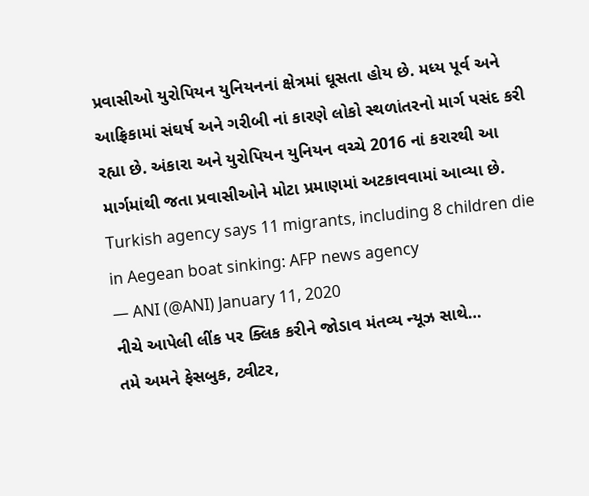પ્રવાસીઓ યુરોપિયન યુનિયનનાં ક્ષેત્રમાં ઘૂસતા હોય છે. મધ્ય પૂર્વ અને આફ્રિકામાં સંઘર્ષ અને ગરીબી નાં કારણે લોકો સ્થળાંતરનો માર્ગ પસંદ કરી રહ્યા છે. અંકારા અને યુરોપિયન યુનિયન વચ્ચે 2016 નાં કરારથી આ માર્ગમાંથી જતા પ્રવાસીઓને મોટા પ્રમાણમાં અટકાવવામાં આવ્યા છે.
Turkish agency says 11 migrants, including 8 children die in Aegean boat sinking: AFP news agency
— ANI (@ANI) January 11, 2020
નીચે આપેલી લીંક પર ક્લિક કરીને જોડાવ મંતવ્ય ન્યૂઝ સાથે…
તમે અમને ફેસબુક, ટ્વીટર,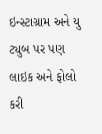ઇન્સ્ટાગ્રામ અને યુ ટ્યુબ પર પણ લાઇક અને ફોલો કરી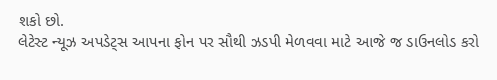શકો છો.
લેટેસ્ટ ન્યૂઝ અપડેટ્સ આપના ફોન પર સૌથી ઝડપી મેળવવા માટે આજે જ ડાઉનલોડ કરો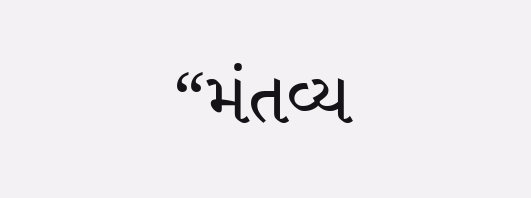“મંતવ્ય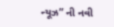ન્યૂઝ” ની નવી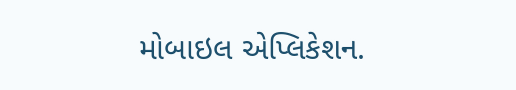મોબાઇલ એપ્લિકેશન.